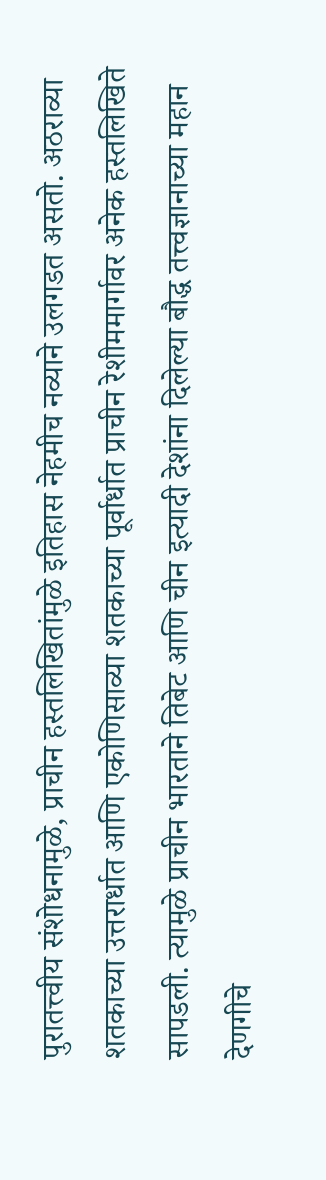पुरातत्त्वीय संशोधनामुळे, प्राचीन हस्तलिखितांमुळे इतिहास नेहमीच नव्याने उलगडत असतो. अठराव्या शतकाच्या उत्तरार्धात आणि एकोणिसाव्या शतकाच्या पूर्वार्धात प्राचीन रेशीममार्गावर अनेक हस्तलिखिते सापडली. त्यामुळे प्राचीन भारताने तिबेट आणि चीन इत्यादी देशांना दिलेल्या बौद्ध तत्त्वज्ञानाच्या महान देणगीचे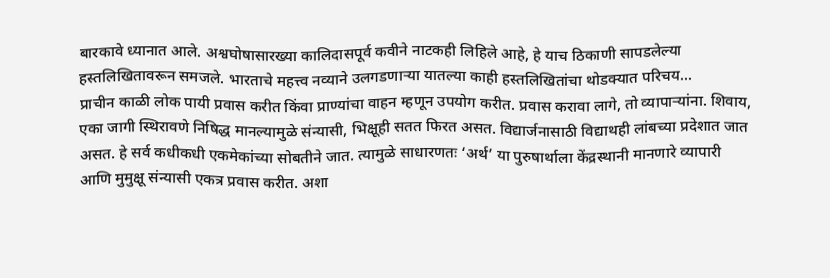बारकावे ध्यानात आले. अश्वघोषासारख्या कालिदासपूर्व कवीने नाटकही लिहिले आहे, हे याच ठिकाणी सापडलेल्या हस्तलिखितावरून समजले. भारताचे महत्त्व नव्याने उलगडणाऱ्या यातल्या काही हस्तलिखितांचा थोडक्यात परिचय...
प्राचीन काळी लोक पायी प्रवास करीत किंवा प्राण्यांचा वाहन म्हणून उपयोग करीत. प्रवास करावा लागे, तो व्यापाऱ्यांना. शिवाय, एका जागी स्थिरावणे निषिद्ध मानल्यामुळे संन्यासी, भिक्षूही सतत फिरत असत. विद्यार्जनासाठी विद्याथही लांबच्या प्रदेशात जात असत. हे सर्व कधीकधी एकमेकांच्या सोबतीने जात. त्यामुळे साधारणतः ‘अर्थ’ या पुरुषार्थाला केंद्रस्थानी मानणारे व्यापारी आणि मुमुक्षू संन्यासी एकत्र प्रवास करीत. अशा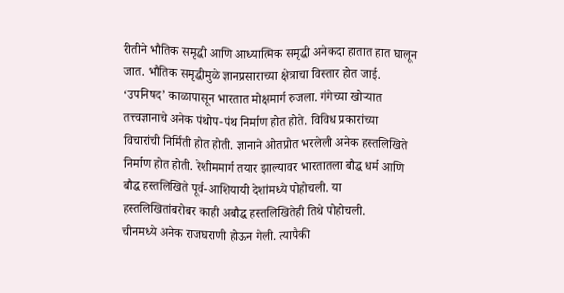रीतीने भौतिक समृद्धी आणि आध्यात्मिक समृद्धी अनेकदा हातात हात घालून जात. भौतिक समृद्धीमुळे ज्ञानप्रसाराच्या क्षेत्राचा विस्तार होत जाई.
‘उपनिषद’ काळापासून भारतात मोक्षमार्ग रुजला. गंगेच्या खोऱ्यात तत्त्वज्ञानाचे अनेक पंथोप-पंथ निर्माण होत होते. विविध प्रकारांच्या विचारांची निर्मिती होत होती. ज्ञानाने ओतप्रोत भरलेली अनेक हस्तलिखिते निर्माण होत होती. रेशीममार्ग तयार झाल्यावर भारतातला बौद्ध धर्म आणि बौद्ध हस्तलिखिते पूर्व-आशियायी देशांमध्ये पोहोचली. या हस्तलिखितांबरोबर काही अबौद्ध हस्तलिखितेही तिथे पोहोचली.
चीनमध्ये अनेक राजघराणी होऊन गेली. त्यापैकी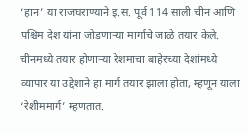‘हान’ या राजघराण्याने इ.स. पूर्व 114 साली चीन आणि पश्चिम देश यांना जोडणाऱ्या मार्गाचे जाळे तयार केले. चीनमध्ये तयार होणाऱ्या रेशमाचा बाहेरच्या देशांमध्ये व्यापार या उद्देशाने हा मार्ग तयार झाला होता, म्हणून याला ‘रेशीममार्ग’ म्हणतात.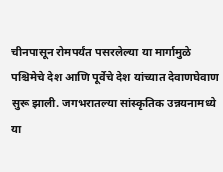चीनपासून रोमपर्यंत पसरलेल्या या मार्गामुळे पश्चिमेचे देश आणि पूर्वेचे देश यांच्यात देवाणघेवाण सुरू झाली. जगभरातल्या सांस्कृतिक उन्नयनामध्ये या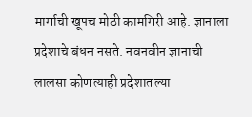मार्गाची खूपच मोठी कामगिरी आहे. ज्ञानाला प्रदेशाचे बंधन नसते. नवनवीन ज्ञानाची लालसा कोणत्याही प्रदेशातल्या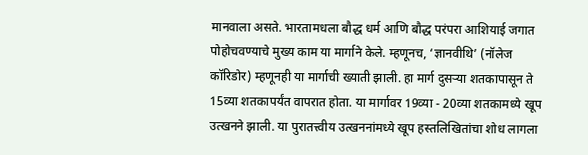मानवाला असते. भारतामधला बौद्ध धर्म आणि बौद्ध परंपरा आशियाई जगात पोहोचवण्याचे मुख्य काम या मार्गाने केले. म्हणूनच, ‘ज्ञानवीथि’ (नॉलेज कॉरिडोर) म्हणूनही या मार्गाची ख्याती झाली. हा मार्ग दुसऱ्या शतकापासून ते 15व्या शतकापर्यंत वापरात होता. या मार्गावर 19व्या - 20व्या शतकामध्ये खूप उत्खनने झाली. या पुरातत्त्वीय उत्खननांमध्ये खूप हस्तलिखितांचा शोध लागला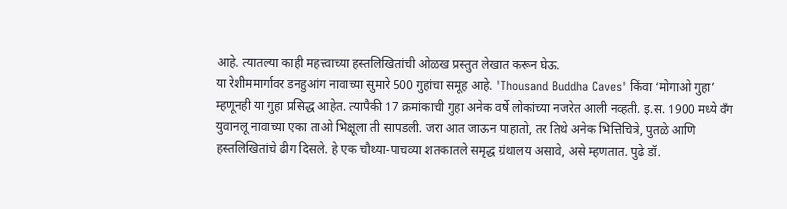आहे. त्यातल्या काही महत्त्वाच्या हस्तलिखितांची ओळख प्रस्तुत लेखात करून घेऊ.
या रेशीममार्गावर डनहुआंग नावाच्या सुमारे 500 गुहांचा समूह आहे. 'Thousand Buddha Caves' किंवा ‘मोगाओ गुहा’ म्हणूनही या गुहा प्रसिद्ध आहेत. त्यापैकी 17 क्रमांकाची गुहा अनेक वर्षे लोकांच्या नजरेत आली नव्हती. इ.स. 1900 मध्ये वँग युवानलू नावाच्या एका ताओ भिक्षूला ती सापडली. जरा आत जाऊन पाहातो, तर तिथे अनेक भित्तिचित्रे, पुतळे आणि हस्तलिखितांचे ढीग दिसले. हे एक चौथ्या-पाचव्या शतकातले समृद्ध ग्रंथालय असावे, असे म्हणतात. पुढे डॉ.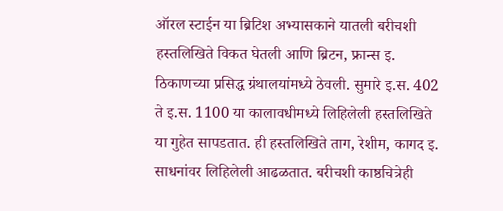ऑरल स्टाईन या ब्रिटिश अभ्यासकाने यातली बरीचशी हस्तलिखिते विकत घेतली आणि ब्रिटन, फ्रान्स इ. ठिकाणच्या प्रसिद्ध ग्रंथालयांमध्ये ठेवली. सुमारे इ.स. 402 ते इ.स. 1100 या कालावधीमध्ये लिहिलेली हस्तलिखिते या गुहेत सापडतात. ही हस्तलिखिते ताग, रेशीम, कागद इ. साधनांवर लिहिलेली आढळतात. बरीचशी काष्ठचित्रेही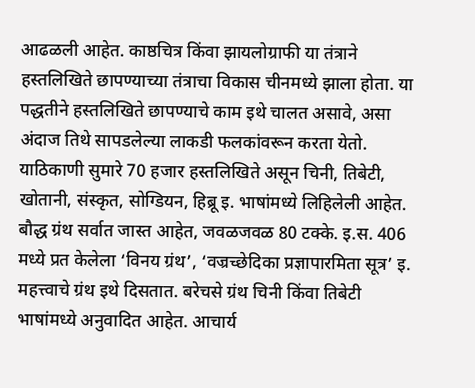आढळली आहेत. काष्ठचित्र किंवा झायलोग्राफी या तंत्राने हस्तलिखिते छापण्याच्या तंत्राचा विकास चीनमध्ये झाला होता. या पद्धतीने हस्तलिखिते छापण्याचे काम इथे चालत असावे, असा अंदाज तिथे सापडलेल्या लाकडी फलकांवरून करता येतो. याठिकाणी सुमारे 70 हजार हस्तलिखिते असून चिनी, तिबेटी, खोतानी, संस्कृत, सोग्डियन, हिब्रू इ. भाषांमध्ये लिहिलेली आहेत. बौद्ध ग्रंथ सर्वात जास्त आहेत, जवळजवळ 80 टक्के. इ.स. 406 मध्ये प्रत केलेला ‘विनय ग्रंथ’, ‘वज्रच्छेदिका प्रज्ञापारमिता सूत्र’ इ. महत्त्वाचे ग्रंथ इथे दिसतात. बरेचसे ग्रंथ चिनी किंवा तिबेटी भाषांमध्ये अनुवादित आहेत. आचार्य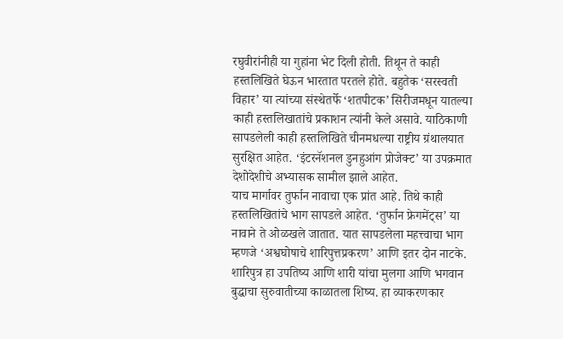रघुवीरांनीही या गुहांना भेट दिली होती. तिथून ते काही हस्तलिखिते घेऊन भारतात परतले होते. बहुतेक ‘सरस्वती विहार’ या त्यांच्या संस्थेतर्फे ‘शतपीटक’ सिरीजमधून यातल्या काही हस्तलिखातांचे प्रकाशन त्यांनी केले असावे. याठिकाणी सापडलेली काही हस्तलिखिते चीनमधल्या राष्ट्रीय ग्रंथालयात सुरक्षित आहेत. ‘इंटरनॅशनल डुनहुआंग प्रोजेक्ट’ या उपक्रमात देशोदेशीचे अभ्यासक सामील झाले आहेत.
याच मार्गावर तुर्फान नावाचा एक प्रांत आहे. तिथे काही हस्तलिखितांचे भाग सापडले आहेत. ‘तुर्फान फ्रेगमेंट्स’ या नावाने ते ओळखले जातात. यात सापडलेला महत्त्वाचा भाग म्हणजे ‘अश्वघोषाचे शारिपुत्तप्रकरण’ आणि इतर दोन नाटके. शारिपुत्र हा उपतिष्य आणि शारी यांचा मुलगा आणि भगवान बुद्धाचा सुरुवातीच्या काळातला शिष्य. हा व्याकरणकार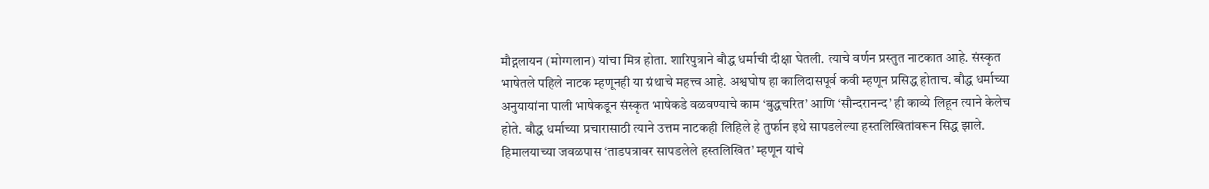मौद्गलायन (मोग्गलान) यांचा मित्र होता. शारिपुत्राने बौद्ध धर्माची दीक्षा घेतली. त्याचे वर्णन प्रस्तुत नाटकात आहे. संस्कृत भाषेतले पहिले नाटक म्हणूनही या ग्रंथाचे महत्त्व आहे. अश्वघोष हा कालिदासपूर्व कवी म्हणून प्रसिद्ध होताच. बौद्ध धर्माच्या अनुयायांना पाली भाषेकडून संस्कृत भाषेकडे वळवण्याचे काम ‘बुद्धचरित’ आणि ‘सौन्दरानन्द’ ही काव्ये लिहून त्याने केलेच होते. बौद्ध धर्माच्या प्रचारासाठी त्याने उत्तम नाटकही लिहिले हे तुर्फान इथे सापडलेल्या हस्तलिखितांवरून सिद्ध झाले. हिमालयाच्या जवळपास ‘ताडपत्रावर सापडलेले हस्तलिखित’ म्हणून यांचे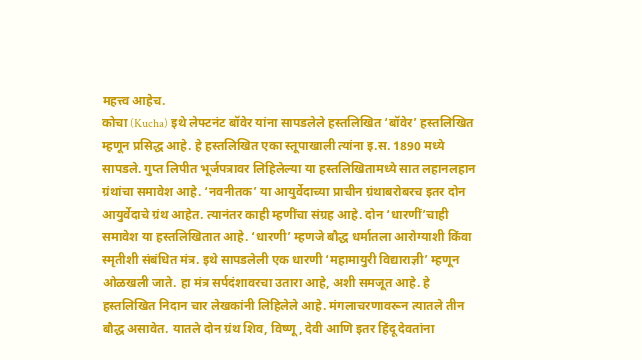महत्त्व आहेच.
कोचा (Kucha) इथे लेफ्टनंट बॉवेर यांना सापडलेले हस्तलिखित ‘बॉवेर’ हस्तलिखित म्हणून प्रसिद्ध आहे. हे हस्तलिखित एका स्तूपाखाली त्यांना इ.स. 1890 मध्ये सापडले. गुप्त लिपीत भूर्जपत्रावर लिहिलेल्या या हस्तलिखितामध्ये सात लहानलहान ग्रंथांचा समावेश आहे. ‘नवनीतक’ या आयुर्वेदाच्या प्राचीन ग्रंथाबरोबरच इतर दोन आयुर्वेदाचे ग्रंथ आहेत. त्यानंतर काही म्हणींचा संग्रह आहे. दोन ‘धारणीं’चाही समावेश या हस्तलिखितात आहे. ‘धारणी’ म्हणजे बौद्ध धर्मातला आरोग्याशी किंवा स्मृतीशी संबंधित मंत्र. इथे सापडलेली एक धारणी ‘महामायुरी विद्याराज्ञी’ म्हणून ओळखली जाते. हा मंत्र सर्पदंशावरचा उतारा आहे, अशी समजूत आहे. हे हस्तलिखित निदान चार लेखकांनी लिहिलेले आहे. मंगलाचरणावरून त्यातले तीन बौद्ध असावेत. यातले दोन ग्रंथ शिव, विष्णू, देवी आणि इतर हिंदू देवतांना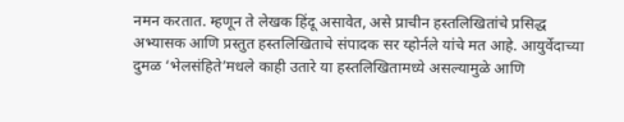नमन करतात. म्हणून ते लेखक हिंदू असावेत, असे प्राचीन हस्तलिखितांचे प्रसिद्ध अभ्यासक आणि प्रस्तुत हस्तलिखिताचे संपादक सर य्होर्नले यांचे मत आहे. आयुर्वेदाच्या दुमळ ‘भेलसंहिते’मधले काही उतारे या हस्तलिखितामध्ये असल्यामुळे आणि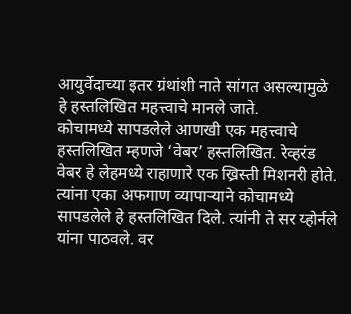आयुर्वेदाच्या इतर ग्रंथांशी नाते सांगत असल्यामुळे हे हस्तलिखित महत्त्वाचे मानले जाते.
कोचामध्ये सापडलेले आणखी एक महत्त्वाचे हस्तलिखित म्हणजे ‘वेबर’ हस्तलिखित. रेव्हरंड वेबर हे लेहमध्ये राहाणारे एक ख्रिस्ती मिशनरी होते. त्यांना एका अफगाण व्यापाऱ्याने कोचामध्ये सापडलेले हे हस्तलिखित दिले. त्यांनी ते सर य्होर्नले यांना पाठवले. वर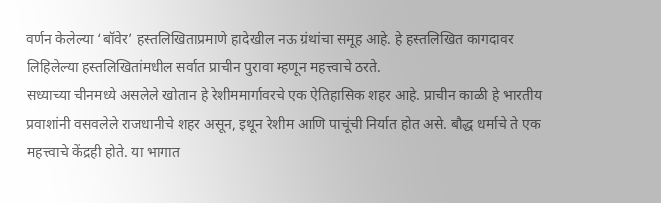वर्णन केलेल्या ‘बॉवेर’ हस्तलिखिताप्रमाणे हादेखील नऊ ग्रंथांचा समूह आहे. हे हस्तलिखित कागदावर लिहिलेल्या हस्तलिखितांमधील सर्वात प्राचीन पुरावा म्हणून महत्त्वाचे ठरते.
सध्याच्या चीनमध्ये असलेले खोतान हे रेशीममार्गावरचे एक ऐतिहासिक शहर आहे. प्राचीन काळी हे भारतीय प्रवाशांनी वसवलेले राजधानीचे शहर असून, इथून रेशीम आणि पाचूंची निर्यात होत असे. बौद्ध धर्माचे ते एक महत्त्वाचे केंद्रही होते. या भागात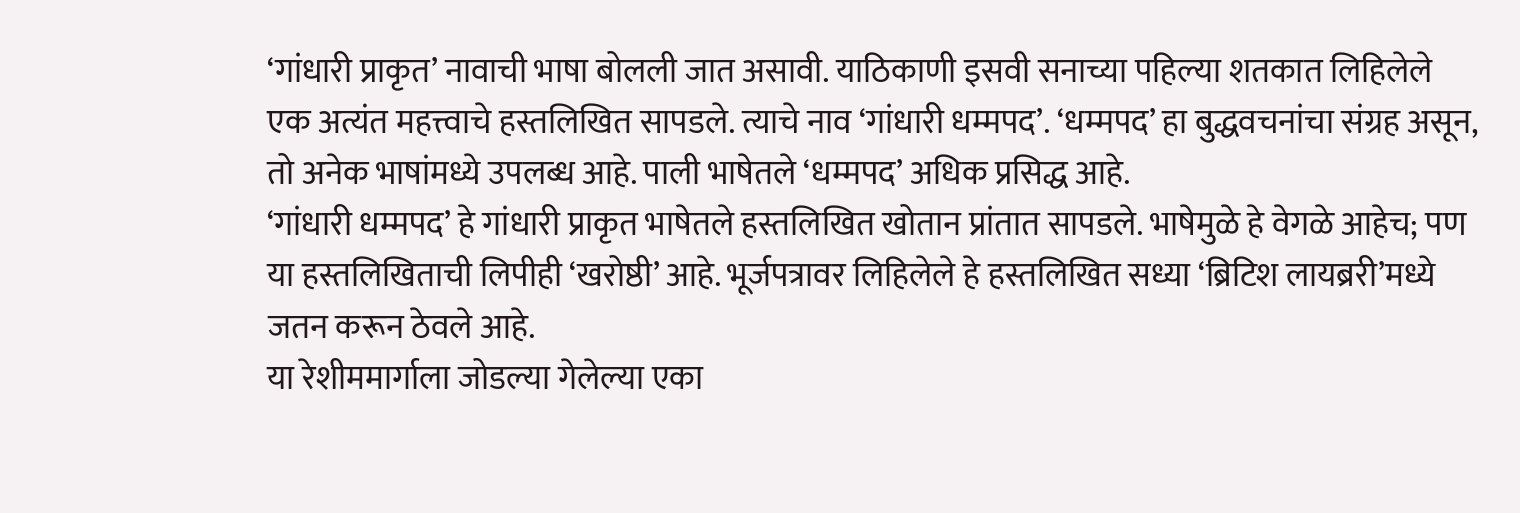‘गांधारी प्राकृत’ नावाची भाषा बोलली जात असावी. याठिकाणी इसवी सनाच्या पहिल्या शतकात लिहिलेले एक अत्यंत महत्त्वाचे हस्तलिखित सापडले. त्याचे नाव ‘गांधारी धम्मपद’. ‘धम्मपद’ हा बुद्धवचनांचा संग्रह असून, तो अनेक भाषांमध्ये उपलब्ध आहे. पाली भाषेतले ‘धम्मपद’ अधिक प्रसिद्ध आहे.
‘गांधारी धम्मपद’ हे गांधारी प्राकृत भाषेतले हस्तलिखित खोतान प्रांतात सापडले. भाषेमुळे हे वेगळे आहेच; पण या हस्तलिखिताची लिपीही ‘खरोष्ठी’ आहे. भूर्जपत्रावर लिहिलेले हे हस्तलिखित सध्या ‘ब्रिटिश लायब्ररी’मध्ये जतन करून ठेवले आहे.
या रेशीममार्गाला जोडल्या गेलेल्या एका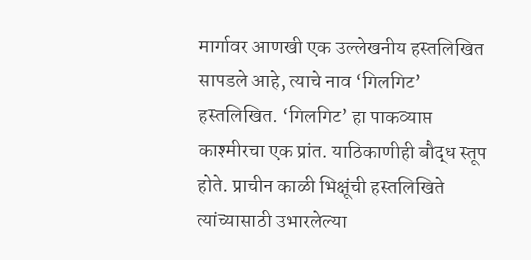मार्गावर आणखी एक उल्लेखनीय हस्तलिखित सापडले आहे, त्याचे नाव ‘गिलगिट’ हस्तलिखित. ‘गिलगिट’ हा पाकव्याप्त काश्मीरचा एक प्रांत. याठिकाणीही बौद्ध स्तूप होते. प्राचीन काळी भिक्षूंची हस्तलिखिते त्यांच्यासाठी उभारलेल्या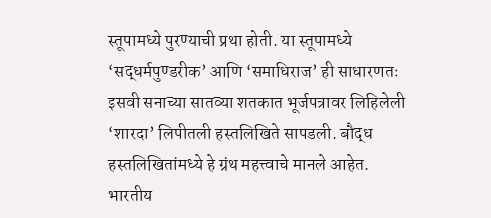स्तूपामध्ये पुरण्याची प्रथा होती. या स्तूपामध्ये ‘सद्धर्मपुण्डरीक’ आणि ‘समाधिराज’ ही साधारणतः इसवी सनाच्या सातव्या शतकात भूर्जपत्रावर लिहिलेली ‘शारदा’ लिपीतली हस्तलिखिते सापडली. बौद्ध हस्तलिखितांमध्ये हे ग्रंथ महत्त्वाचे मानले आहेत.
भारतीय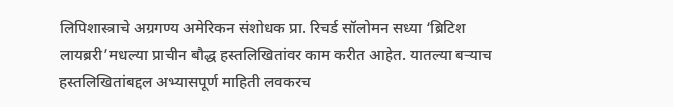लिपिशास्त्राचे अग्रगण्य अमेरिकन संशोधक प्रा. रिचर्ड सॉलोमन सध्या ‘ब्रिटिश लायब्ररी’मधल्या प्राचीन बौद्ध हस्तलिखितांवर काम करीत आहेत. यातल्या बऱ्याच हस्तलिखितांबद्दल अभ्यासपूर्ण माहिती लवकरच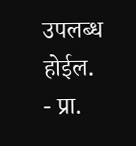उपलब्ध होईल.
- प्रा.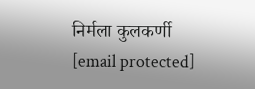निर्मला कुलकर्णी
[email protected]